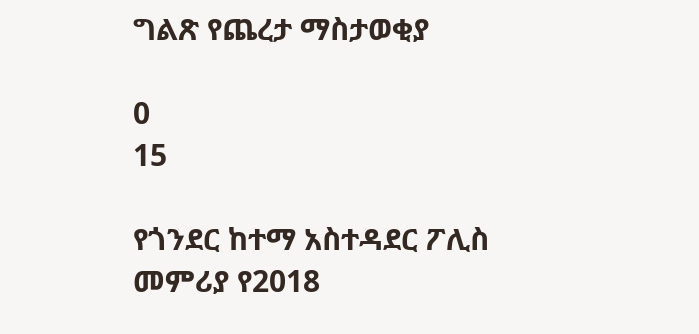ግልጽ የጨረታ ማስታወቂያ

0
15

የጎንደር ከተማ አስተዳደር ፖሊስ መምሪያ የ2018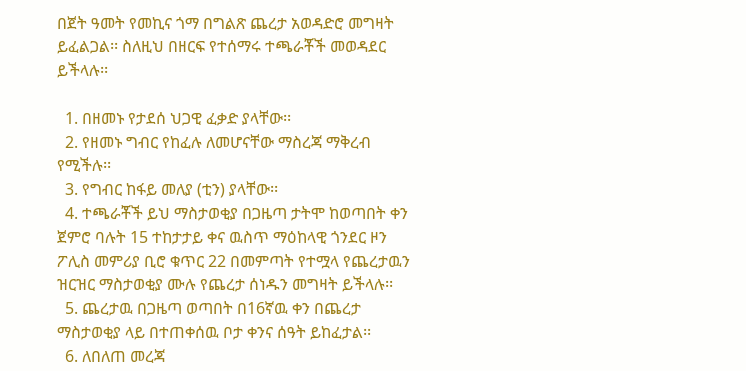በጀት ዓመት የመኪና ጎማ በግልጽ ጨረታ አወዳድሮ መግዛት ይፈልጋል፡፡ ስለዚህ በዘርፍ የተሰማሩ ተጫራቾች መወዳደር ይችላሉ፡፡

  1. በዘመኑ የታደሰ ህጋዊ ፈቃድ ያላቸው፡፡
  2. የዘመኑ ግብር የከፈሉ ለመሆናቸው ማስረጃ ማቅረብ የሚችሉ፡፡
  3. የግብር ከፋይ መለያ (ቲን) ያላቸው፡፡
  4. ተጫራቾች ይህ ማስታወቂያ በጋዜጣ ታትሞ ከወጣበት ቀን ጀምሮ ባሉት 15 ተከታታይ ቀና ዉስጥ ማዕከላዊ ጎንደር ዞን ፖሊስ መምሪያ ቢሮ ቁጥር 22 በመምጣት የተሟላ የጨረታዉን ዝርዝር ማስታወቂያ ሙሉ የጨረታ ሰነዱን መግዛት ይችላሉ፡፡
  5. ጨረታዉ በጋዜጣ ወጣበት በ16ኛዉ ቀን በጨረታ ማስታወቂያ ላይ በተጠቀሰዉ ቦታ ቀንና ሰዓት ይከፈታል፡፡
  6. ለበለጠ መረጃ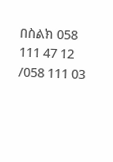በስልክ 058 111 47 12 /058 111 03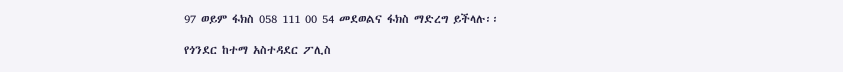97 ወይም ፋክስ 058 111 00 54 መደወልና ፋክስ ማድረግ ይችላሉ፡፡

የጎንደር ከተማ አስተዳደር ፖሊስ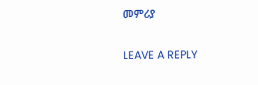መምሪያ

LEAVE A REPLY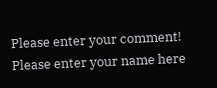Please enter your comment!
Please enter your name here